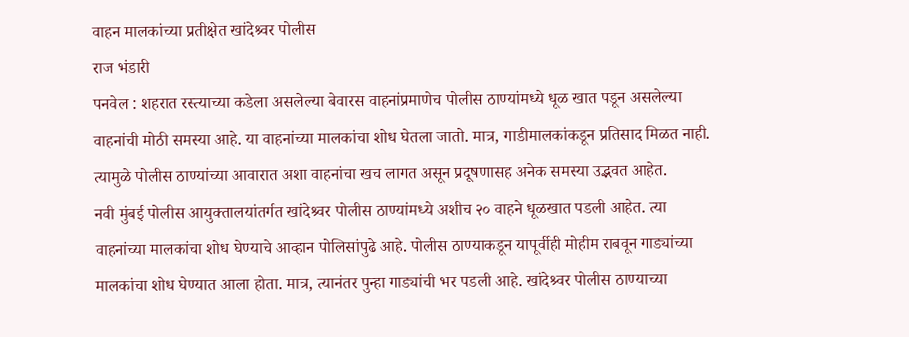वाहन मालकांच्या प्रतीक्षेत खांदेश्र्वर पोलीस
राज भंडारी
पनवेल : शहरात रस्त्याच्या कडेला असलेल्या बेवारस वाहनांप्रमाणेच पोलीस ठाण्यांमध्ये धूळ खात पडून असलेल्या वाहनांची मोठी समस्या आहे. या वाहनांच्या मालकांचा शोध घेतला जातो. मात्र, गाडीमालकांकडून प्रतिसाद मिळत नाही. त्यामुळे पोलीस ठाण्यांच्या आवारात अशा वाहनांचा खच लागत असून प्रदूषणासह अनेक समस्या उद्भवत आहेत.
नवी मुंबई पोलीस आयुक्तालयांतर्गत खांदेश्र्वर पोलीस ठाण्यांमध्ये अशीच २० वाहने धूळखात पडली आहेत. त्या वाहनांच्या मालकांचा शोध घेण्याचे आव्हान पोलिसांपुढे आहे. पोलीस ठाण्याकडून यापूर्वीही मोहीम राबवून गाड्यांच्या मालकांचा शोध घेण्यात आला होता. मात्र, त्यानंतर पुन्हा गाड्यांची भर पडली आहे. खांदेश्र्वर पोलीस ठाण्याच्या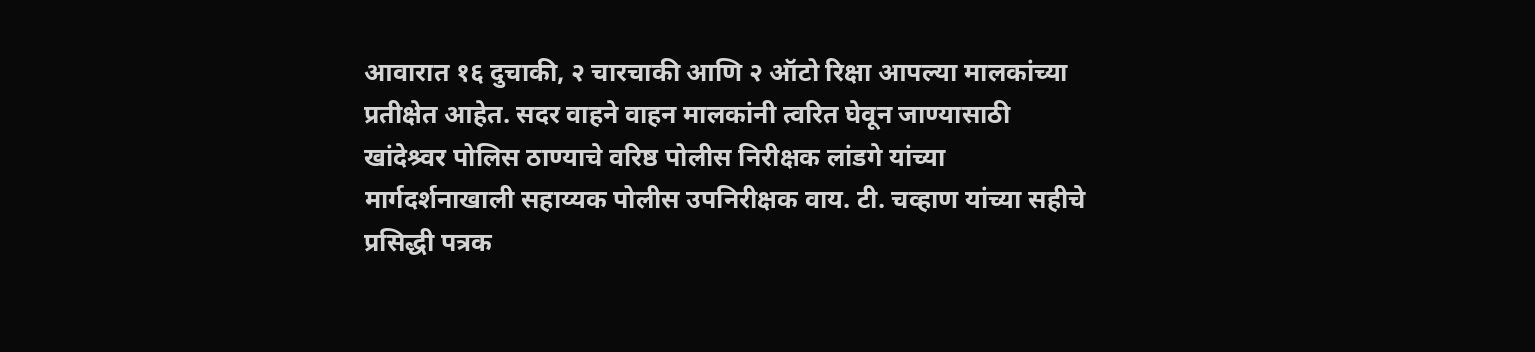आवारात १६ दुचाकी, २ चारचाकी आणि २ ऑटो रिक्षा आपल्या मालकांच्या प्रतीक्षेत आहेत. सदर वाहने वाहन मालकांनी त्वरित घेवून जाण्यासाठी खांदेश्र्वर पोलिस ठाण्याचे वरिष्ठ पोलीस निरीक्षक लांडगे यांच्या मार्गदर्शनाखाली सहाय्यक पोलीस उपनिरीक्षक वाय. टी. चव्हाण यांच्या सहीचे प्रसिद्धी पत्रक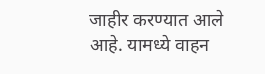जाहीर करण्यात आले आहे. यामध्ये वाहन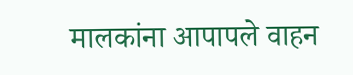मालकांना आपापले वाहन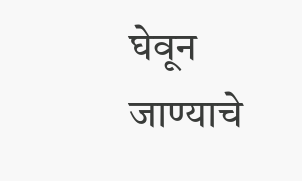घेवून जाण्याचे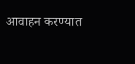आवाहन करण्यात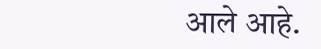आले आहे.